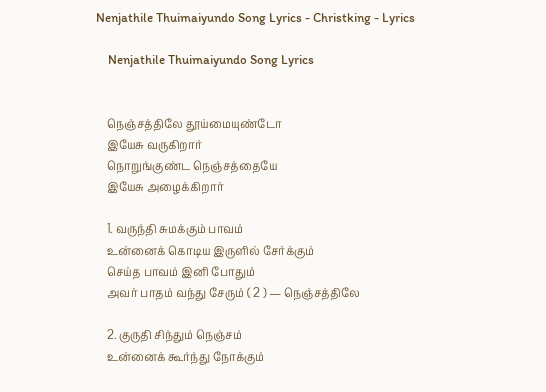Nenjathile Thuimaiyundo Song Lyrics - Christking - Lyrics

    Nenjathile Thuimaiyundo Song Lyrics


    நெஞ்சத்திலே தூய்மையுண்டோ
    இயேசு வருகிறார்
    நொறுங்குண்ட நெஞ்சத்தையே
    இயேசு அழைக்கிறார்

    1. வருந்தி சுமக்கும் பாவம்
    உன்னைக் கொடிய இருளில் சேர்க்கும்
    செய்த பாவம் இனி போதும்
    அவர் பாதம் வந்து சேரும் ( 2 ) — நெஞ்சத்திலே

    2. குருதி சிந்தும் நெஞ்சம்
    உன்னைக் கூர்ந்து நோக்கும்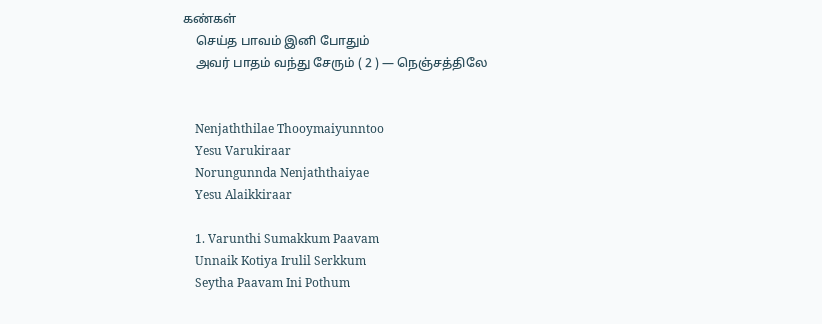கண்கள்
    செய்த பாவம் இனி போதும்
    அவர் பாதம் வந்து சேரும் ( 2 ) — நெஞ்சத்திலே


    Nenjaththilae Thooymaiyunntoo
    Yesu Varukiraar
    Norungunnda Nenjaththaiyae
    Yesu Alaikkiraar

    1. Varunthi Sumakkum Paavam
    Unnaik Kotiya Irulil Serkkum
    Seytha Paavam Ini Pothum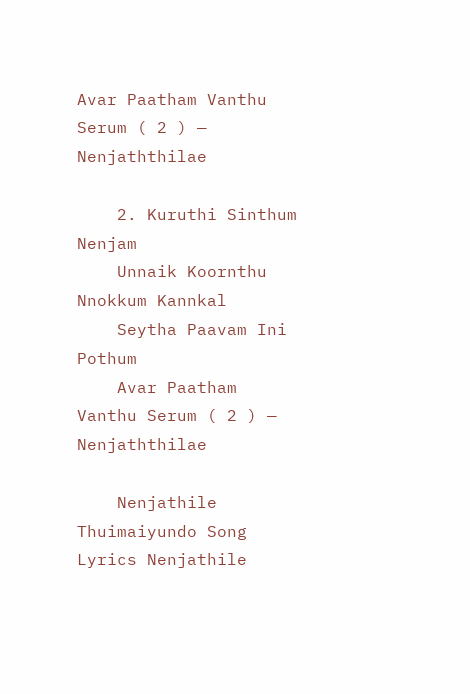Avar Paatham Vanthu Serum ( 2 ) — Nenjaththilae

    2. Kuruthi Sinthum Nenjam
    Unnaik Koornthu Nnokkum Kannkal
    Seytha Paavam Ini Pothum
    Avar Paatham Vanthu Serum ( 2 ) — Nenjaththilae

    Nenjathile Thuimaiyundo Song Lyrics Nenjathile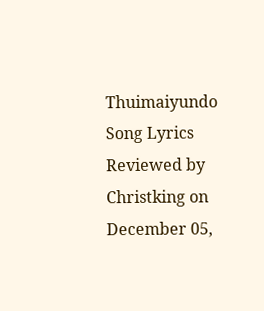Thuimaiyundo Song Lyrics Reviewed by Christking on December 05,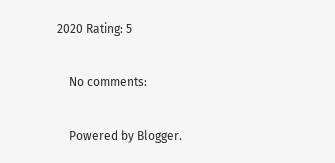2020 Rating: 5

    No comments:

    Powered by Blogger.